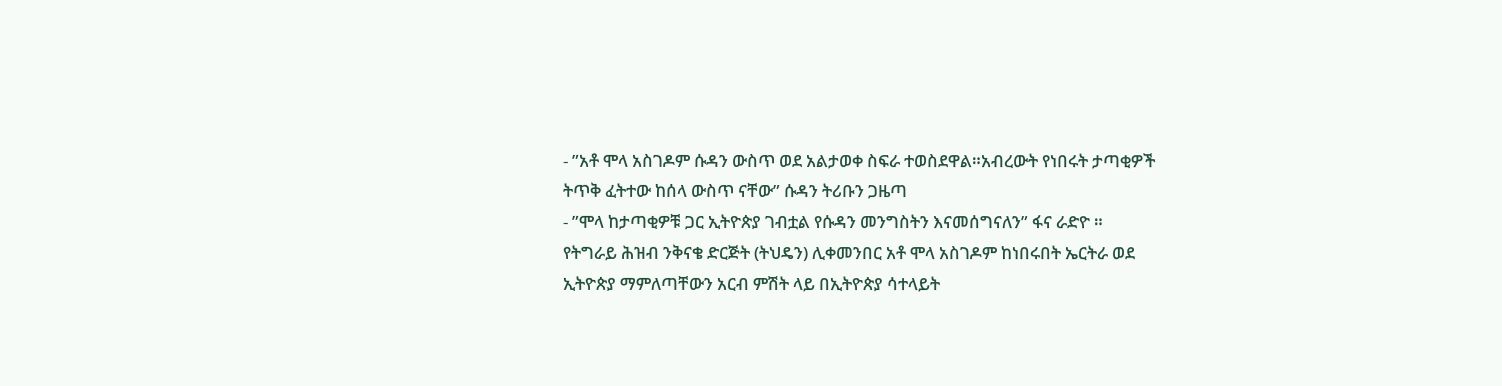- ”አቶ ሞላ አስገዶም ሱዳን ውስጥ ወደ አልታወቀ ስፍራ ተወስደዋል።አብረውት የነበሩት ታጣቂዎች ትጥቅ ፈትተው ከሰላ ውስጥ ናቸው” ሱዳን ትሪቡን ጋዜጣ
- ”ሞላ ከታጣቂዎቹ ጋር ኢትዮጵያ ገብቷል የሱዳን መንግስትን እናመሰግናለን” ፋና ራድዮ ።
የትግራይ ሕዝብ ንቅናቄ ድርጅት (ትህዴን) ሊቀመንበር አቶ ሞላ አስገዶም ከነበሩበት ኤርትራ ወደ ኢትዮጵያ ማምለጣቸውን አርብ ምሽት ላይ በኢትዮጵያ ሳተላይት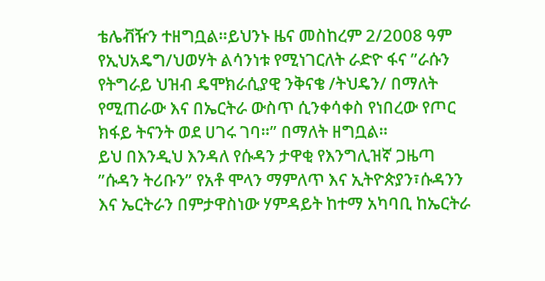ቴሌቭዥን ተዘግቧል።ይህንኑ ዜና መስከረም 2/2008 ዓም የኢህአዴግ/ህወሃት ልሳንነቱ የሚነገርለት ራድዮ ፋና ”ራሱን የትግራይ ህዝብ ዴሞክራሲያዊ ንቅናቄ /ትህዴን/ በማለት የሚጠራው እና በኤርትራ ውስጥ ሲንቀሳቀስ የነበረው የጦር ክፋይ ትናንት ወደ ሀገሩ ገባ።” በማለት ዘግቧል።
ይህ በእንዲህ እንዳለ የሱዳን ታዋቂ የእንግሊዝኛ ጋዜጣ ”ሱዳን ትሪቡን” የአቶ ሞላን ማምለጥ እና ኢትዮጵያን፣ሱዳንን እና ኤርትራን በምታዋስነው ሃምዳይት ከተማ አካባቢ ከኤርትራ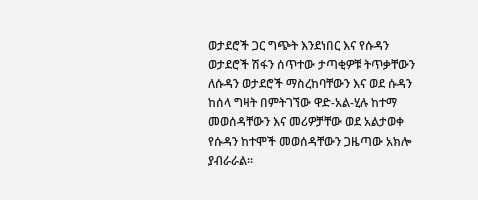ወታደሮች ጋር ግጭት እንደነበር እና የሱዳን ወታደሮች ሽፋን ሰጥተው ታጣቂዎቹ ትጥቃቸውን ለሱዳን ወታደሮች ማስረከባቸውን እና ወደ ሱዳን ከሰላ ግዛት በምትገኘው ዋድ-አል-ሂሉ ከተማ መወሰዳቸውን እና መሪዎቻቸው ወደ አልታወቀ የሱዳን ከተሞች መወሰዳቸውን ጋዜጣው አክሎ ያብራራል።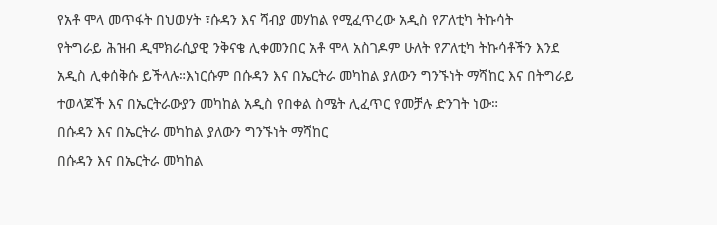የአቶ ሞላ መጥፋት በህወሃት ፣ሱዳን እና ሻብያ መሃከል የሚፈጥረው አዲስ የፖለቲካ ትኩሳት
የትግራይ ሕዝብ ዲሞክራሲያዊ ንቅናቄ ሊቀመንበር አቶ ሞላ አስገዶም ሁለት የፖለቲካ ትኩሳቶችን እንደ አዲስ ሊቀሰቅሱ ይችላሉ።እነርሱም በሱዳን እና በኤርትራ መካከል ያለውን ግንኙነት ማሻከር እና በትግራይ ተወላጆች እና በኤርትራውያን መካከል አዲስ የበቀል ስሜት ሊፈጥር የመቻሉ ድንገት ነው።
በሱዳን እና በኤርትራ መካከል ያለውን ግንኙነት ማሻከር
በሱዳን እና በኤርትራ መካከል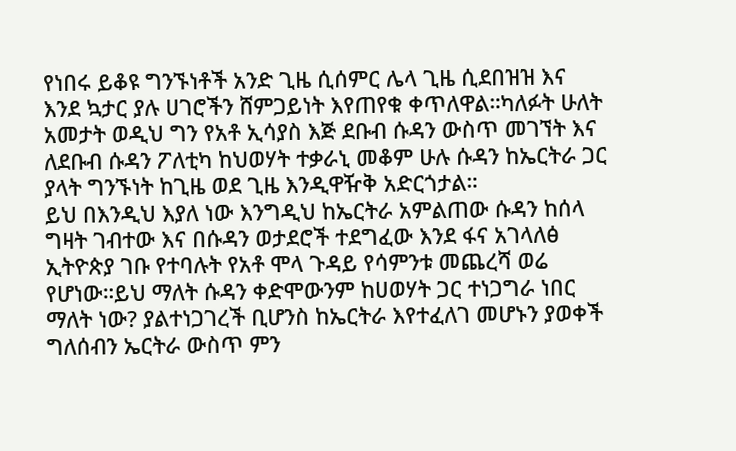የነበሩ ይቆዩ ግንኙነቶች አንድ ጊዜ ሲሰምር ሌላ ጊዜ ሲደበዝዝ እና እንደ ኳታር ያሉ ሀገሮችን ሸምጋይነት እየጠየቁ ቀጥለዋል።ካለፉት ሁለት አመታት ወዲህ ግን የአቶ ኢሳያስ እጅ ደቡብ ሱዳን ውስጥ መገኘት እና ለደቡብ ሱዳን ፖለቲካ ከህወሃት ተቃራኒ መቆም ሁሉ ሱዳን ከኤርትራ ጋር ያላት ግንኙነት ከጊዜ ወደ ጊዜ እንዲዋዥቅ አድርጎታል።
ይህ በእንዲህ እያለ ነው እንግዲህ ከኤርትራ አምልጠው ሱዳን ከሰላ ግዛት ገብተው እና በሱዳን ወታደሮች ተደግፈው እንደ ፋና አገላለፅ ኢትዮጵያ ገቡ የተባሉት የአቶ ሞላ ጉዳይ የሳምንቱ መጨረሻ ወሬ የሆነው።ይህ ማለት ሱዳን ቀድሞውንም ከሀወሃት ጋር ተነጋግራ ነበር ማለት ነው? ያልተነጋገረች ቢሆንስ ከኤርትራ እየተፈለገ መሆኑን ያወቀች ግለሰብን ኤርትራ ውስጥ ምን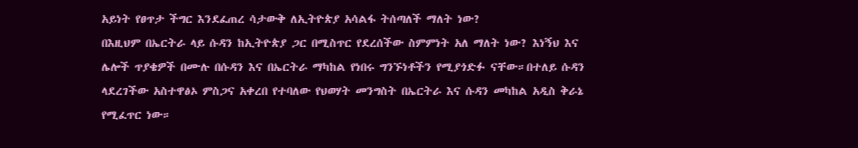አይነት የፀጥታ ችግር እንደፈጠረ ሳታውቅ ለኢትዮጵያ አሳልፋ ትሰጣለች ማለት ነው?
በእዚህም በኤርትራ ላይ ሱዳን ከኢትዮጵያ ጋር በሚስጥር የደረሰችው ስምምነት አለ ማለት ነው? እነኝህ እና ሌሎች ጥያቄዎች በሙሉ በሱዳን እና በኤርትራ ማካከል የነበሩ ግንኙነቶችን የሚያጎድፉ ናቸው።በተለይ ሱዳን ላደረገችው አስተዋፅኦ ምስጋና አቀረበ የተባለው የህወሃት መንግስት በኤርትራ እና ሱዳን መካከል አዲስ ቅራኔ የሚፈጥር ነው።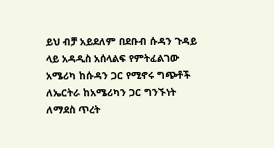ይህ ብቻ አይደለም በደቡብ ሱዳን ጉዳይ ላይ አዳዲስ አሰላልፍ የምትፈልገው አሜሪካ ከሱዳን ጋር የሚኖሩ ግጭቶች ለኤርትራ ከአሜሪካን ጋር ግንኙነት ለማደስ ጥረት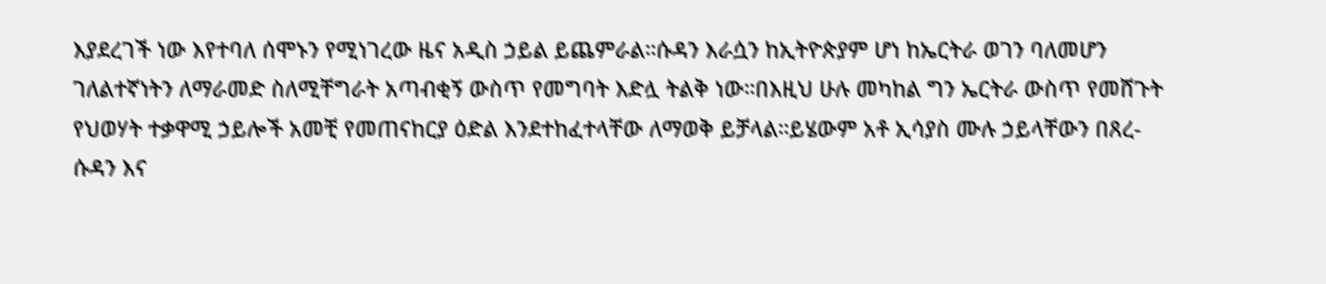እያደረገች ነው እየተባለ ሰሞኑን የሚነገረው ዜና አዲስ ኃይል ይጨምራል።ሱዳን እራሷን ከኢትዮጵያም ሆነ ከኤርትራ ወገን ባለመሆን ገለልተኛነትን ለማራመድ ስለሚቸግራት አጣብቂኝ ውስጥ የመግባት እድሏ ትልቅ ነው።በእዚህ ሁሉ መካከል ግን ኤርትራ ውስጥ የመሸጉት የህወሃት ተቃዋሚ ኃይሎች አመቺ የመጠናከርያ ዕድል እንደተከፈተላቸው ለማወቅ ይቻላል።ይሄውም አቶ ኢሳያስ ሙሉ ኃይላቸውን በጸረ-ሱዳን እና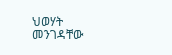ህወሃት መንገዳቸው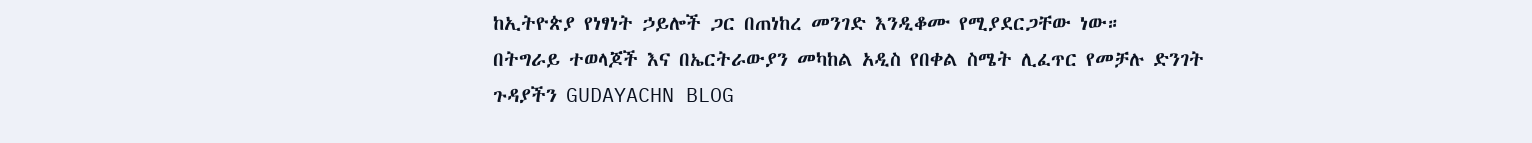ከኢትዮጵያ የነፃነት ኃይሎች ጋር በጠነከረ መንገድ እንዲቆሙ የሚያደርጋቸው ነው።
በትግራይ ተወላጆች እና በኤርትራውያን መካከል አዲስ የበቀል ስሜት ሊፈጥር የመቻሉ ድንገት
ጉዳያችን GUDAYACHN BLOG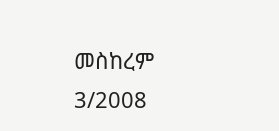መስከረም 3/2008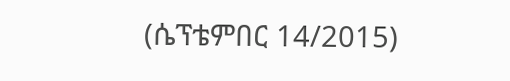(ሴፕቴምበር 14/2015)